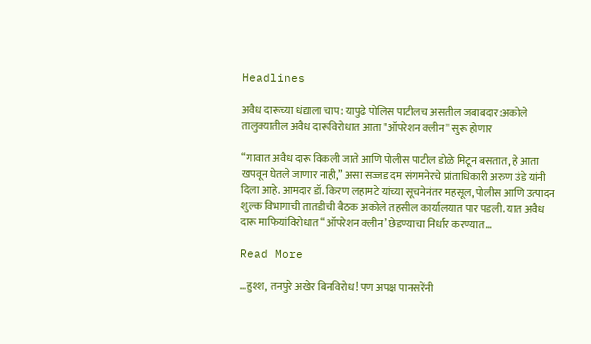Headlines

अवैध दारूच्या धंद्याला चाप: यापुढे पोलिस पाटीलच असतील जबाबदार:अकोले तालुक्यातील अवैध दारूविरोधात आता "ऑपरेशन क्लीन'' सुरू होणार

“गावात अवैध दारू विकली जाते आणि पोलीस पाटील डोळे मिटून बसतात, हे आता खपवून घेतले जाणार नाही,” असा सज्जड दम संगमनेरचे प्रांताधिकारी अरुण उंडे यांनी दिला आहे. आमदार डॉ. किरण लहामटे यांच्या सूचनेनंतर महसूल, पोलीस आणि उत्पादन शुल्क विभागाची तातडीची बैठक अकोले तहसील कार्यालयात पार पडली. यात अवैध दारू माफियांविरोधात “ऑपरेशन क्लीन’ छेडण्याचा निर्धार करण्यात…

Read More

…हुश्श, तनपुरे अखेर बिनविरोध! पण अपक्ष पानसरेंनी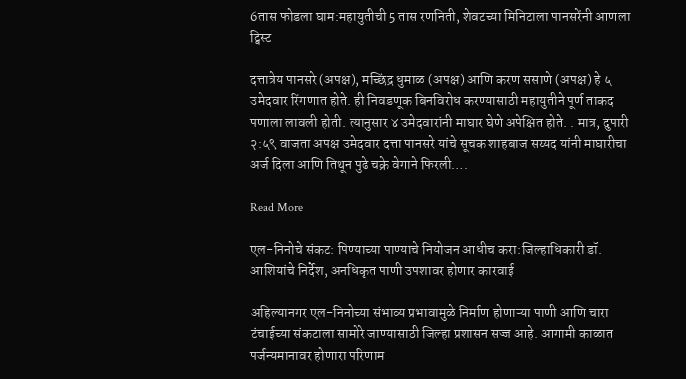6तास फोडला घाम:महायुतीची 5 तास रणनिती, शेवटच्या मिनिटाला पानसरेंनी आणला ट्विस्ट

दत्तात्रेय पानसरे (अपक्ष), मच्छिंद्र धुमाळ (अपक्ष) आणि करण ससाणे (अपक्ष) हे ५ उमेदवार रिंगणात होते. ही निवडणूक बिनविरोध करण्यासाठी महायुतीने पूर्ण ताकद पणाला लावली होती. त्यानुसार ४ उमेदवारांनी माघार घेणे अपेक्षित होते. . मात्र, दुपारी २:५९ वाजता अपक्ष उमेदवार दत्ता पानसरे यांचे सूचक शाहबाज सय्यद यांनी माघारीचा अर्ज दिला आणि तिथून पुढे चक्रे वेगाने फिरली….

Read More

एल-निनोचे संकट: पिण्याच्या पाण्याचे नियोजन आधीच करा:जिल्हाधिकारी डॉ. आशियांचे निर्देश, अनधिकृत पाणी उपशावर होणार कारवाई

अहिल्यानगर एल-निनोच्या संभाव्य प्रभावामुळे निर्माण होणाऱ्या पाणी आणि चारा टंचाईच्या संकटाला सामोरे जाण्यासाठी जिल्हा प्रशासन सज्ज आहे. आगामी काळात पर्जन्यमानावर होणारा परिणाम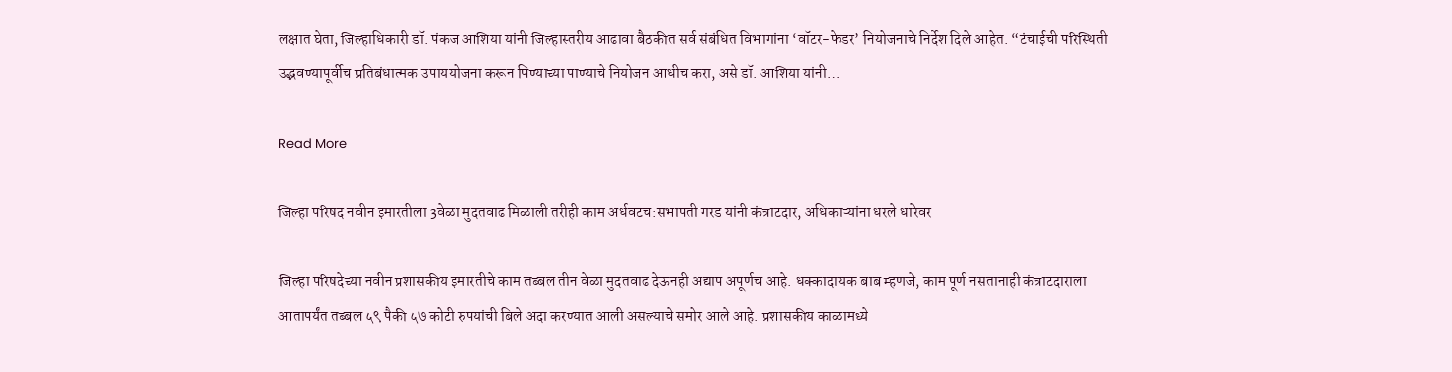लक्षात घेता, जिल्हाधिकारी डॉ. पंकज आशिया यांनी जिल्हास्तरीय आढावा बैठकीत सर्व संबंधित विभागांना ‘वॉटर-फेडर’ नियोजनाचे निर्देश दिले आहेत. “टंचाईची परिस्थिती उद्भवण्यापूर्वीच प्रतिबंधात्मक उपाययोजना करून पिण्याच्या पाण्याचे नियोजन आधीच करा, असे डॉ. आशिया यांनी…

Read More

जिल्हा परिषद नवीन इमारतीला 3वेळा मुदतवाढ मिळाली तरीही काम अर्धवटच:सभापती गरड यांनी कंत्राटदार, अधिकाऱ्यांना धरले धारेवर

जिल्हा परिषदेच्या नवीन प्रशासकीय इमारतीचे काम तब्बल तीन वेळा मुदतवाढ देऊनही अद्याप अपूर्णच आहे. धक्कादायक बाब म्हणजे, काम पूर्ण नसतानाही कंत्राटदाराला आतापर्यंत तब्बल ५९ पैकी ५७ कोटी रुपयांची बिले अदा करण्यात आली असल्याचे समोर आले आहे. प्रशासकीय काळामध्ये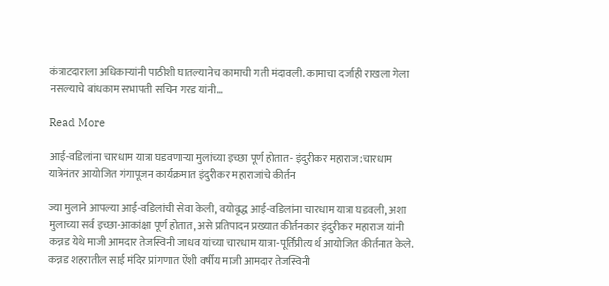कंत्राटदाराला अधिकाऱ्यांनी पाठीशी घातल्यानेच कामाची गती मंदावली. कामाचा दर्जाही राखला गेला नसल्याचे बांधकाम सभापती सचिन गरड यांनी…

Read More

आई-वडिलांना चारधाम यात्रा घडवणाऱ्या मुलांच्या इच्छा पूर्ण होतात- इंदुरीकर महाराज:चारधाम यात्रेनंतर आयोजित गंगापूजन कार्यक्रमात इंदुरीकर महाराजांचे कीर्तन

ज्या मुलाने आपल्या आई-वडिलांची सेवा केली, वयोवृद्ध आई-वडिलांना चारधाम यात्रा घडवली, अशा मुलाच्या सर्व इच्छा-आकांक्षा पूर्ण होतात, असे प्रतिपादन प्रख्यात कीर्तनकार इंदुरीकर महाराज यांनी कन्नड येथे माजी आमदार तेजस्विनी जाधव यांच्या चारधाम यात्रा-पूर्तिप्रीत्य र्थ आयोजित कीर्तनात केले. कन्नड शहरातील साई मंदिर प्रांगणात ऐंशी वर्षीय माजी आमदार तेजस्विनी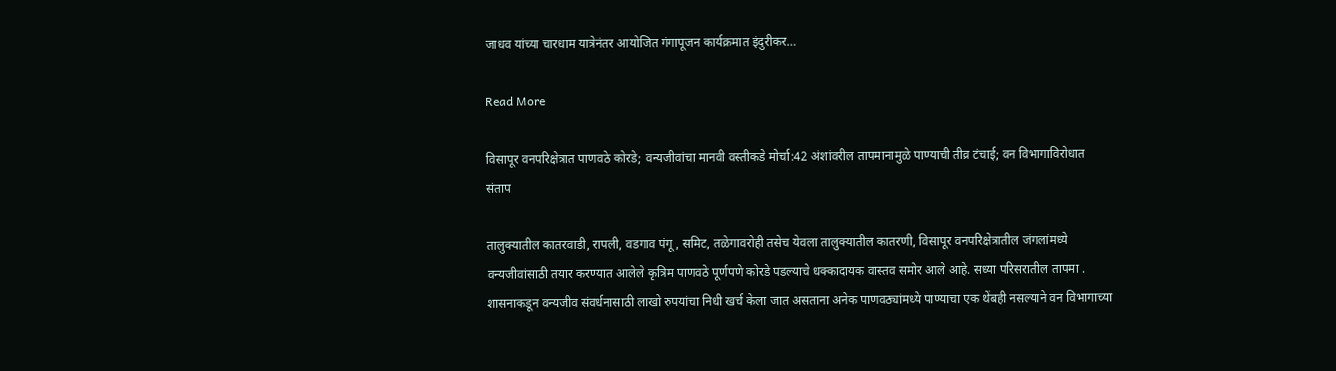जाधव यांच्या चारधाम यात्रेनंतर आयोजित गंगापूजन कार्यक्रमात इंदुरीकर…

Read More

विसापूर वनपरिक्षेत्रात पाणवठे कोरडे; वन्यजीवांचा मानवी वस्तीकडे मोर्चा:42 अंशांवरील तापमानामुळे पाण्याची तीव्र टंचाई; वन विभागाविरोधात संताप

तालुक्यातील कातरवाडी, रापली, वडगाव पंगू, समिट, तळेगावरोही तसेच येवला तालुक्यातील कातरणी, विसापूर वनपरिक्षेत्रातील जंगलांमध्ये वन्यजीवांसाठी तयार करण्यात आलेले कृत्रिम पाणवठे पूर्णपणे कोरडे पडल्याचे धक्कादायक वास्तव समोर आले आहे. सध्या परिसरातील तापमा . शासनाकडून वन्यजीव संवर्धनासाठी लाखो रुपयांचा निधी खर्च केला जात असताना अनेक पाणवठ्यांमध्ये पाण्याचा एक थेंबही नसल्याने वन विभागाच्या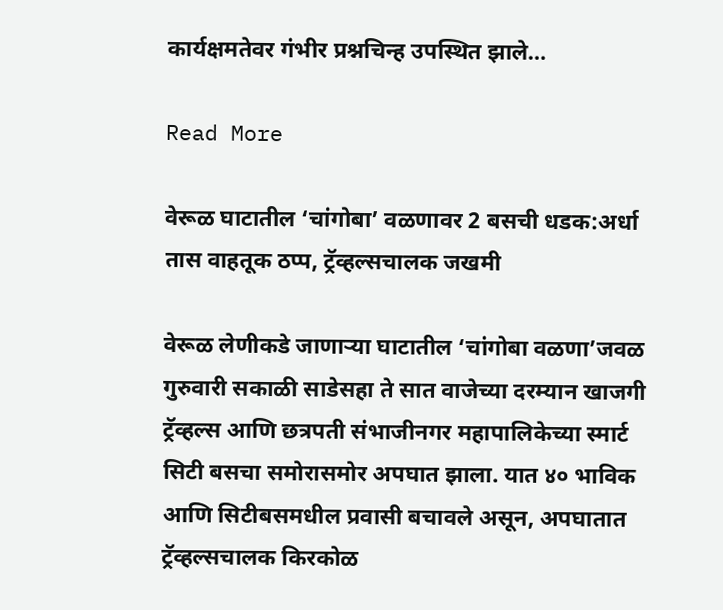कार्यक्षमतेवर गंभीर प्रश्नचिन्ह उपस्थित झाले…

Read More

वेरूळ घाटातील ‘चांगोबा’ वळणावर 2 बसची धडक:अर्धा तास वाहतूक ठप्प, ट्रॅव्हल्सचालक जखमी

वेरूळ लेणीकडे जाणाऱ्या घाटातील ‘चांगोबा वळणा’जवळ गुरुवारी सकाळी साडेसहा ते सात वाजेच्या दरम्यान खाजगी ट्रॅव्हल्स आणि छत्रपती संभाजीनगर महापालिकेच्या स्मार्ट सिटी बसचा समोरासमोर अपघात झाला. यात ४० भाविक आणि सिटीबसमधील प्रवासी बचावले असून, अपघातात ट्रॅव्हल्सचालक किरकोळ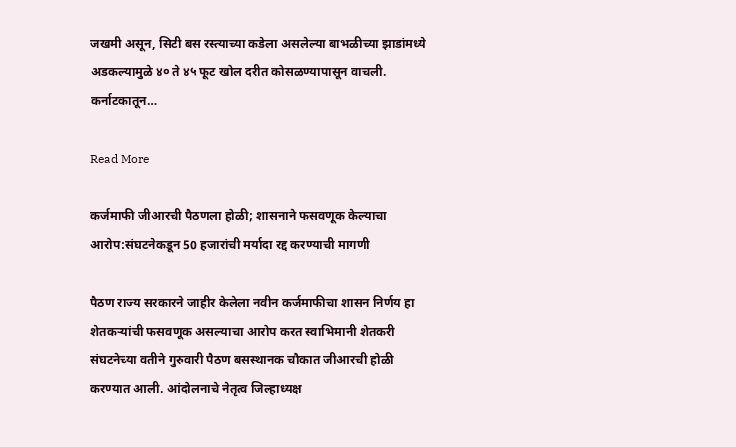जखमी असून, सिटी बस रस्त्याच्या कडेला असलेल्या बाभळीच्या झाडांमध्ये अडकल्यामुळे ४० ते ४५ फूट खोल दरीत कोसळण्यापासून वाचली. कर्नाटकातून…

Read More

कर्जमाफी जीआरची पैठणला होळी; शासनाने फसवणूक केल्याचा आरोप:संघटनेकडून 50 हजारांची मर्यादा रद्द करण्याची मागणी

पैठण राज्य सरकारने जाहीर केलेला नवीन कर्जमाफीचा शासन निर्णय हा शेतकऱ्यांची फसवणूक असल्याचा आरोप करत स्वाभिमानी शेतकरी संघटनेच्या वतीने गुरुवारी पैठण बसस्थानक चौकात जीआरची होळी करण्यात आली. आंदोलनाचे नेतृत्व जिल्हाध्यक्ष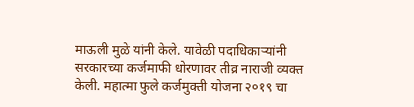माऊली मुळे यांनी केले. यावेळी पदाधिकाऱ्यांनी सरकारच्या कर्जमाफी धोरणावर तीव्र नाराजी व्यक्त केली. महात्मा फुले कर्जमुक्ती योजना २०१९ चा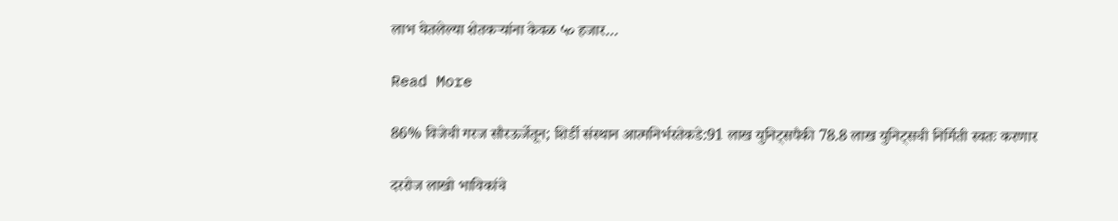लाभ घेतलेल्या शेतकऱ्यांना केवळ ५० हजार…

Read More

86% विजेची गरज सौरऊर्जेतून; शिर्डी संस्थान आत्मनिर्भरतेकडे:91 लाख युनिट्सपैकी 78.8 लाख युनिट्सची निर्मिती स्वतः करणार

दररोज लाखो भाविकांचे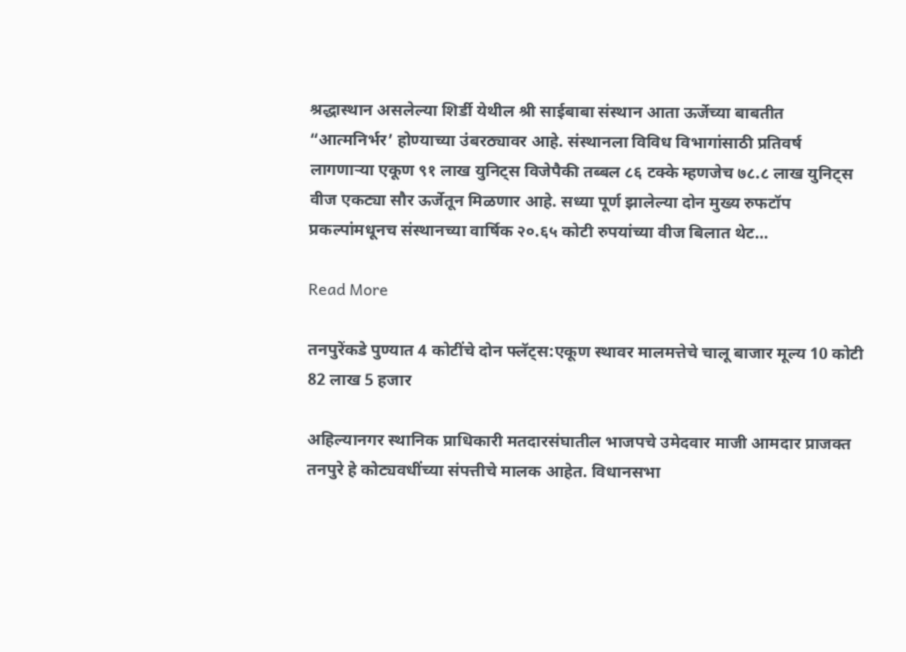श्रद्धास्थान असलेल्या शिर्डी येथील श्री साईबाबा संस्थान आता ऊर्जेच्या बाबतीत “आत्मनिर्भर’ होण्याच्या उंबरठ्यावर आहे. संस्थानला विविध विभागांसाठी प्रतिवर्ष लागणाऱ्या एकूण ९१ लाख युनिट्स विजेपैकी तब्बल ८६ टक्के म्हणजेच ७८.८ लाख युनिट्स वीज एकट्या सौर ऊर्जेतून मिळणार आहे. सध्या पूर्ण झालेल्या दोन मुख्य रुफटॉप प्रकल्पांमधूनच संस्थानच्या वार्षिक २०.६५ कोटी रुपयांच्या वीज बिलात थेट…

Read More

तनपुरेंकडे पुण्यात 4 कोटींचे दोन फ्लॅट्स:एकूण स्थावर मालमत्तेचे चालू बाजार मूल्य 10 कोटी 82 लाख 5 हजार

अहिल्यानगर स्थानिक प्राधिकारी मतदारसंघातील भाजपचे उमेदवार माजी आमदार प्राजक्त तनपुरे हे कोट्यवधींच्या संपत्तीचे मालक आहेत. विधानसभा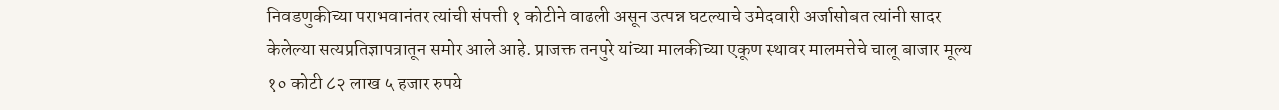निवडणुकीच्या पराभवानंतर त्यांची संपत्ती १ कोटीने वाढली असून उत्पन्न घटल्याचे उमेदवारी अर्जासोबत त्यांनी सादर केलेल्या सत्यप्रतिज्ञापत्रातून समोर आले आहे. प्राजक्त तनपुरे यांच्या मालकीच्या एकूण स्थावर मालमत्तेचे चालू बाजार मूल्य १० कोटी ८२ लाख ५ हजार रुपये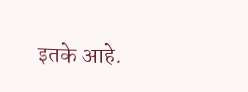इतके आहे.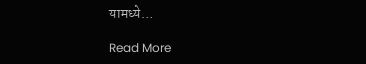यामध्ये…

Read More